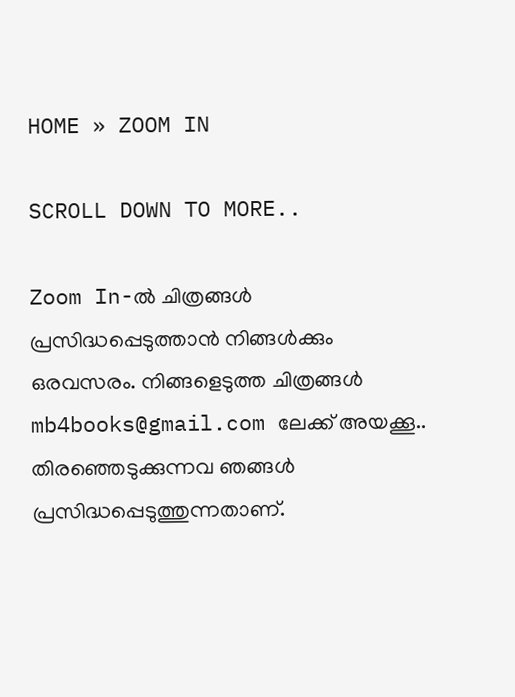HOME » ZOOM IN

SCROLL DOWN TO MORE..

Zoom In-ല്‍ ചിത്രങ്ങള്‍ പ്രസിദ്ധപ്പെടുത്താന്‍ നിങ്ങള്‍ക്കും ഒരവസരം. നിങ്ങളെടുത്ത ചിത്രങ്ങള്‍ mb4books@gmail.com ലേക്ക് അയക്കൂ..
തിരഞ്ഞെടുക്കുന്നവ ഞങ്ങള്‍ പ്രസിദ്ധപ്പെടുത്തുന്നതാണ്.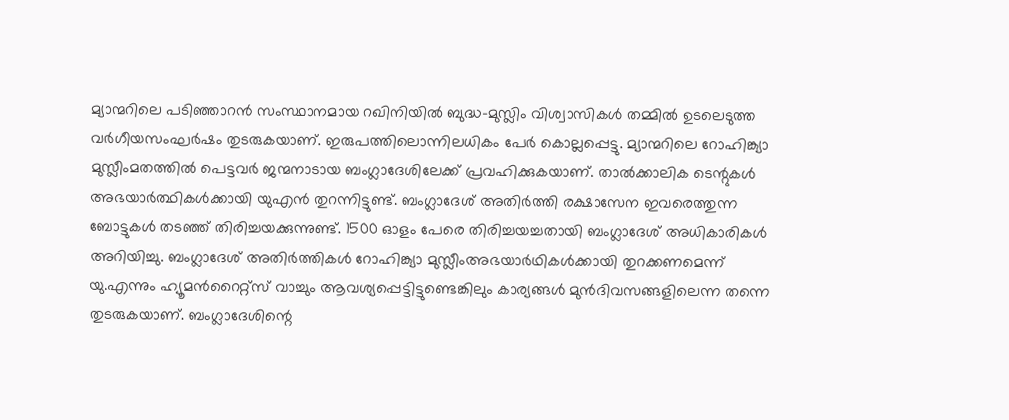മ്യാന്മറിലെ പടിഞ്ഞാറന്‍ സംസ്ഥാനമായ റഖിനിയില്‍ ബുദ്ധ-മുസ്ലിം വിശ്വാസികള്‍ തമ്മില്‍ ഉടലെടുത്ത വര്‍ഗീയസംഘര്‍ഷം തുടരുകയാണ്. ഇരുപത്തിലൊന്നിലധികം പേര്‍ കൊല്ലപ്പെട്ടു. മ്യാന്മറിലെ റോഹിങ്ക്യാ മുസ്ലീംമതത്തില്‍ പെട്ടവര്‍ ജന്മനാടായ ബംഗ്ലാദേശിലേക്ക് പ്രവഹിക്കുകയാണ്. താല്‍ക്കാലിക ടെന്റുകള്‍ അഭയാര്‍ത്ഥികള്‍ക്കായി യുഎന്‍ തുറന്നിട്ടുണ്ട്. ബംഗ്ലാദേശ് അതിര്‍ത്തി രക്ഷാസേന ഇവരെത്തുന്ന ബോട്ടുകള്‍ തടഞ്ഞ് തിരിച്ചയക്കുന്നുണ്ട്. 1500 ഓളം പേരെ തിരിച്ചയച്ചതായി ബംഗ്ലാദേശ് അധികാരികള്‍ അറിയിച്ചു. ബംഗ്ലാദേശ് അതിര്‍ത്തികള്‍ റോഹിങ്ക്യാ മുസ്ലീംഅഭയാര്‍ഥികള്‍ക്കായി തുറക്കണമെന്ന് യു.എന്നും ഹ്യൂമന്‍റൈറ്റ്‌സ് വാച്ചും ആവശ്യപ്പെട്ടിട്ടുണ്ടെങ്കിലും കാര്യങ്ങള്‍ മുന്‍ദിവസങ്ങളിലെന്ന തന്നെ തുടരുകയാണ്. ബംഗ്ലാദേശിന്റെ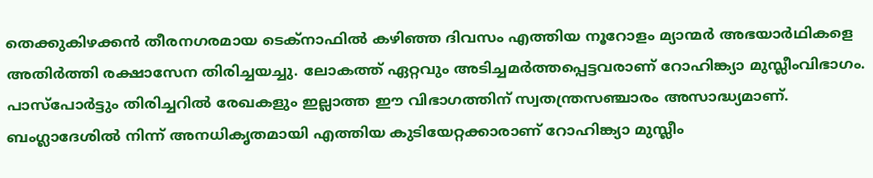തെക്കുകിഴക്കന്‍ തീരനഗരമായ ടെക്‌നാഫില്‍ കഴിഞ്ഞ ദിവസം എത്തിയ നൂറോളം മ്യാന്മര്‍ അഭയാര്‍ഥികളെ അതിര്‍ത്തി രക്ഷാസേന തിരിച്ചയച്ചു. ലോകത്ത് ഏറ്റവും അടിച്ചമര്‍ത്തപ്പെട്ടവരാണ് റോഹിങ്ക്യാ മുസ്ലീംവിഭാഗം. പാസ്‌പോര്‍ട്ടും തിരിച്ചറില്‍ രേഖകളും ഇല്ലാത്ത ഈ വിഭാഗത്തിന് സ്വതന്ത്രസഞ്ചാരം അസാദ്ധ്യമാണ്. ബംഗ്ലാദേശില്‍ നിന്ന് അനധികൃതമായി എത്തിയ കുടിയേറ്റക്കാരാണ് റോഹിങ്ക്യാ മുസ്ലീം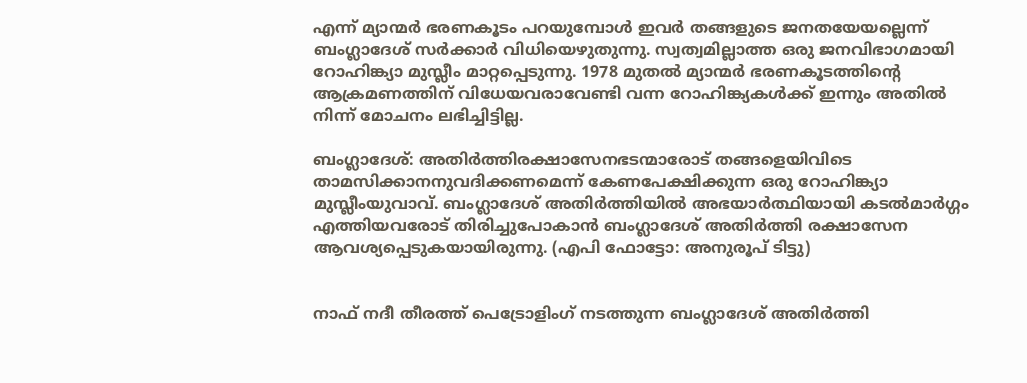എന്ന് മ്യാന്മര്‍ ഭരണകൂടം പറയുമ്പോള്‍ ഇവര്‍ തങ്ങളുടെ ജനതയേയല്ലെന്ന് ബംഗ്ലാദേശ് സര്‍ക്കാര്‍ വിധിയെഴുതുന്നു. സ്വത്വമില്ലാത്ത ഒരു ജനവിഭാഗമായി റോഹിങ്ക്യാ മുസ്ലീം മാറ്റപ്പെടുന്നു. 1978 മുതല്‍ മ്യാന്മര്‍ ഭരണകൂടത്തിന്റെ ആക്രമണത്തിന് വിധേയവരാവേണ്ടി വന്ന റോഹിങ്ക്യകള്‍ക്ക് ഇന്നും അതില്‍ നിന്ന് മോചനം ലഭിച്ചിട്ടില്ല.

ബംഗ്ലാദേശ്: അതിര്‍ത്തിരക്ഷാസേനഭടന്മാരോട് തങ്ങളെയിവിടെ താമസിക്കാനനുവദിക്കണമെന്ന് കേണപേക്ഷിക്കുന്ന ഒരു റോഹിങ്ക്യാ മുസ്ലീംയുവാവ്. ബംഗ്ലാദേശ് അതിര്‍ത്തിയില്‍ അഭയാര്‍ത്ഥിയായി കടല്‍മാര്‍ഗ്ഗം എത്തിയവരോട് തിരിച്ചുപോകാന്‍ ബംഗ്ലാദേശ് അതിര്‍ത്തി രക്ഷാസേന ആവശ്യപ്പെടുകയായിരുന്നു. (എപി ഫോട്ടോ: അനുരൂപ് ടിട്ടു)


നാഫ് നദീ തീരത്ത് പെട്രോളിംഗ് നടത്തുന്ന ബംഗ്ലാദേശ് അതിര്‍ത്തി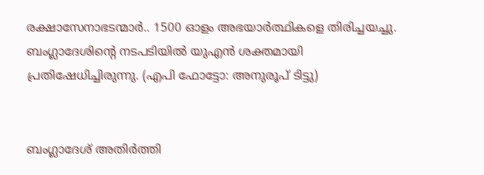രക്ഷാസേനാഭടന്മാര്‍.. 1500 ഓളം അഭയാര്‍ത്ഥികളെ തിരിച്ചയച്ചു. ബംഗ്ലാദേശിന്റെ നടപടിയില്‍ യുഎന്‍ ശക്തമായി പ്രതിഷേധിച്ചിരുന്നു. (എപി ഫോട്ടോ: അനുരൂപ് ടിട്ടു)


ബംഗ്ലാദേശ് അതിര്‍ത്തി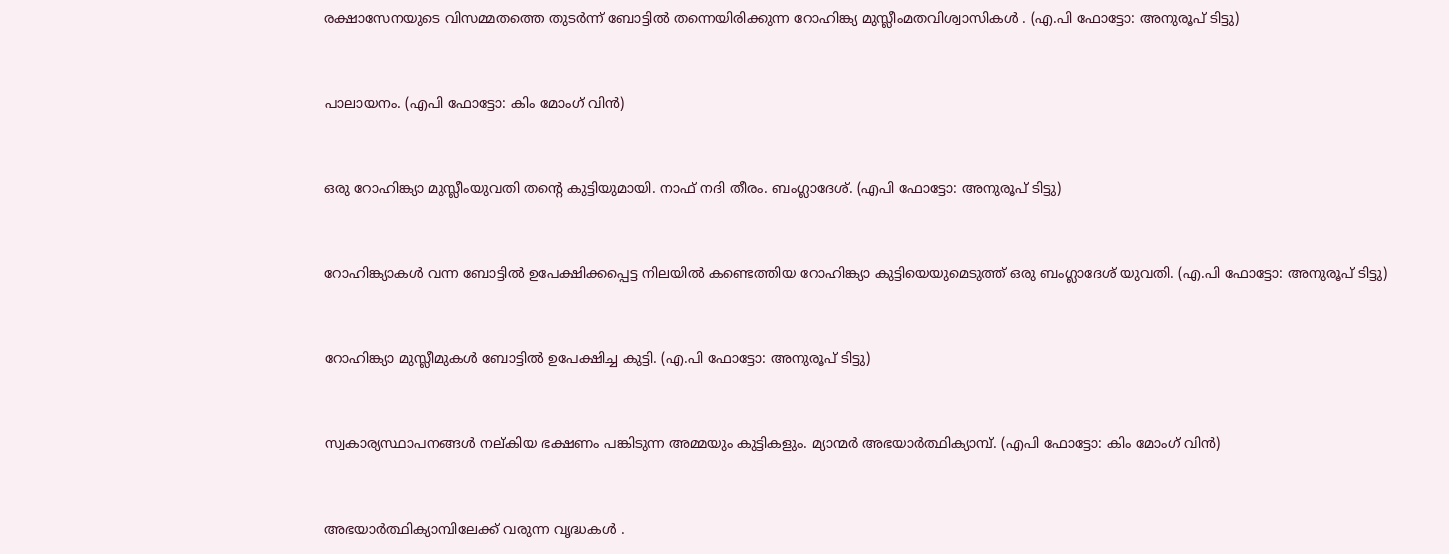രക്ഷാസേനയുടെ വിസമ്മതത്തെ തുടര്‍ന്ന് ബോട്ടില്‍ തന്നെയിരിക്കുന്ന റോഹിങ്ക്യ മുസ്ലീംമതവിശ്വാസികള്‍ . (എ.പി ഫോട്ടോ: അനുരൂപ് ടിട്ടു)


പാലായനം. (എപി ഫോട്ടോ: കിം മോംഗ് വിന്‍)


ഒരു റോഹിങ്ക്യാ മുസ്ലീംയുവതി തന്റെ കുട്ടിയുമായി. നാഫ് നദി തീരം. ബംഗ്ലാദേശ്. (എപി ഫോട്ടോ: അനുരൂപ് ടിട്ടു)


റോഹിങ്ക്യാകള്‍ വന്ന ബോട്ടില്‍ ഉപേക്ഷിക്കപ്പെട്ട നിലയില്‍ കണ്ടെത്തിയ റോഹിങ്ക്യാ കുട്ടിയെയുമെടുത്ത് ഒരു ബംഗ്ലാദേശ് യുവതി. (എ.പി ഫോട്ടോ: അനുരൂപ് ടിട്ടു)


റോഹിങ്ക്യാ മുസ്ലീമുകള്‍ ബോട്ടില്‍ ഉപേക്ഷിച്ച കുട്ടി. (എ.പി ഫോട്ടോ: അനുരൂപ് ടിട്ടു)


സ്വകാര്യസ്ഥാപനങ്ങള്‍ നല്കിയ ഭക്ഷണം പങ്കിടുന്ന അമ്മയും കുട്ടികളും. മ്യാന്മര്‍ അഭയാര്‍ത്ഥിക്യാമ്പ്. (എപി ഫോട്ടോ: കിം മോംഗ് വിന്‍)


അഭയാര്‍ത്ഥിക്യാമ്പിലേക്ക് വരുന്ന വൃദ്ധകള്‍ .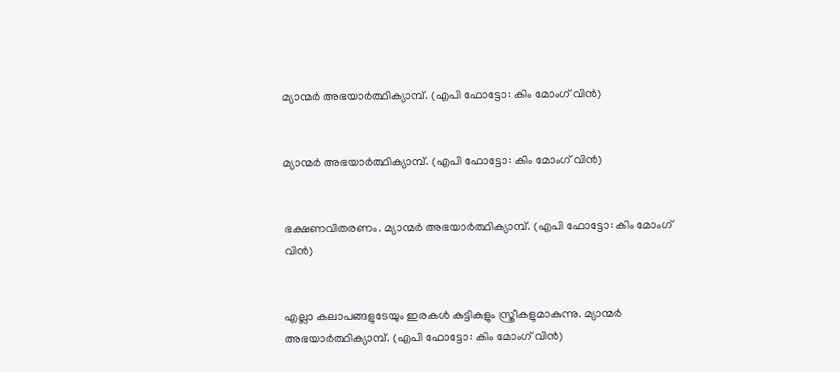മ്യാന്മര്‍ അഭയാര്‍ത്ഥിക്യാമ്പ്. (എപി ഫോട്ടോ: കിം മോംഗ് വിന്‍)


മ്യാന്മര്‍ അഭയാര്‍ത്ഥിക്യാമ്പ്. (എപി ഫോട്ടോ: കിം മോംഗ് വിന്‍)


ഭക്ഷണവിതരണം. മ്യാന്മര്‍ അഭയാര്‍ത്ഥിക്യാമ്പ്. (എപി ഫോട്ടോ: കിം മോംഗ് വിന്‍)


എല്ലാ കലാപങ്ങളുടേയും ഇരകള്‍ കുട്ടികളും സ്ത്രീകളുമാകുന്നു. മ്യാന്മര്‍ അഭയാര്‍ത്ഥിക്യാമ്പ്. (എപി ഫോട്ടോ: കിം മോംഗ് വിന്‍)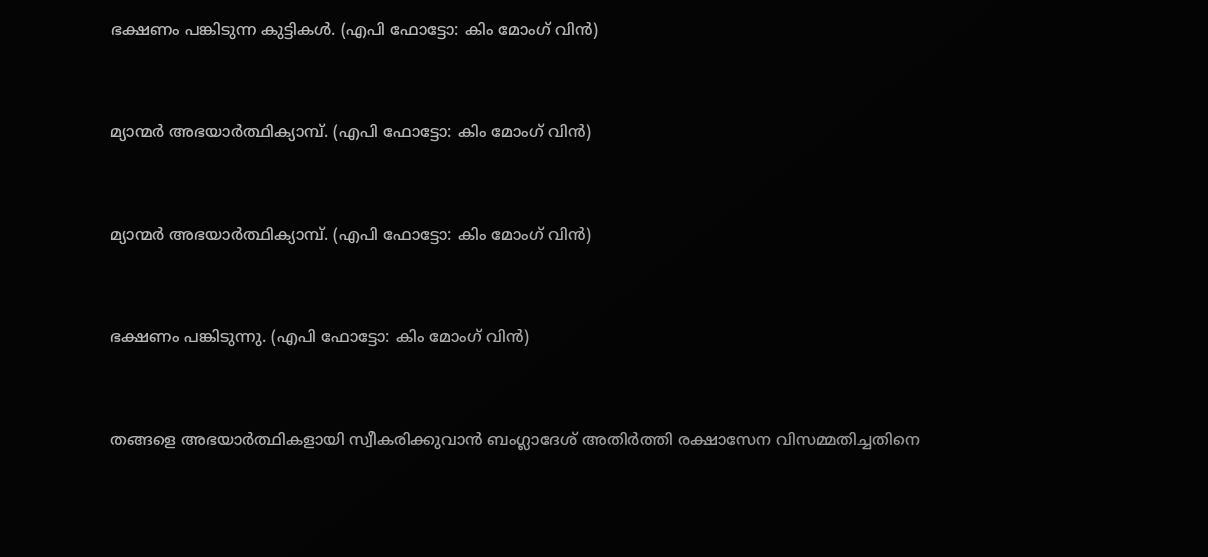ഭക്ഷണം പങ്കിടുന്ന കുട്ടികള്‍. (എപി ഫോട്ടോ: കിം മോംഗ് വിന്‍)


മ്യാന്മര്‍ അഭയാര്‍ത്ഥിക്യാമ്പ്. (എപി ഫോട്ടോ: കിം മോംഗ് വിന്‍)


മ്യാന്മര്‍ അഭയാര്‍ത്ഥിക്യാമ്പ്. (എപി ഫോട്ടോ: കിം മോംഗ് വിന്‍)


ഭക്ഷണം പങ്കിടുന്നു. (എപി ഫോട്ടോ: കിം മോംഗ് വിന്‍)


തങ്ങളെ അഭയാര്‍ത്ഥികളായി സ്വീകരിക്കുവാന്‍ ബംഗ്ലാദേശ് അതിര്‍ത്തി രക്ഷാസേന വിസമ്മതിച്ചതിനെ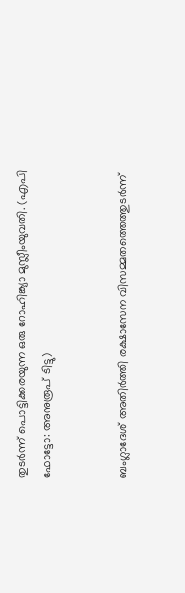തുടര്‍ന്ന് പൊട്ടിക്കരയുന്ന ഒരു റോഹിങ്ക്യാ മുസ്ലീംയുവതി. (എപി ഫോട്ടോ: അനുരൂപ് ടിട്ടു)


ബംഗ്ലാദേശ് അതിര്‍ത്തി രക്ഷാസേന വിസമ്മതത്തെത്തുടര്‍ന്ന്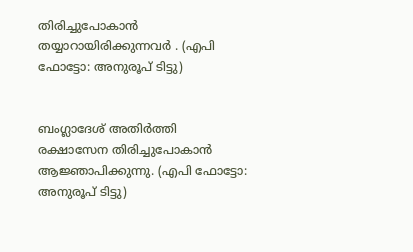തിരിച്ചുപോകാന്‍ തയ്യാറായിരിക്കുന്നവര്‍ . (എപി ഫോട്ടോ: അനുരൂപ് ടിട്ടു)


ബംഗ്ലാദേശ് അതിര്‍ത്തി രക്ഷാസേന തിരിച്ചുപോകാന്‍ ആജ്ഞാപിക്കുന്നു. (എപി ഫോട്ടോ: അനുരൂപ് ടിട്ടു)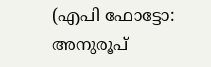(എപി ഫോട്ടോ: അനുരൂപ്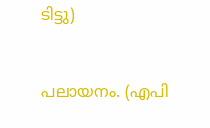ടിട്ടു)


പലായനം. (എപി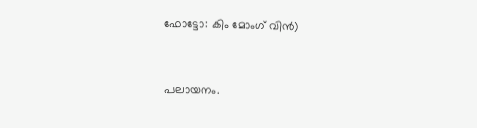ഫോട്ടോ: കിം മോംഗ് വിന്‍)


പലായനം.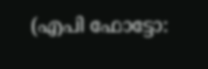(എപി ഫോട്ടോ: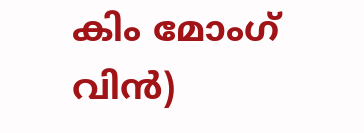കിം മോംഗ് വിന്‍)